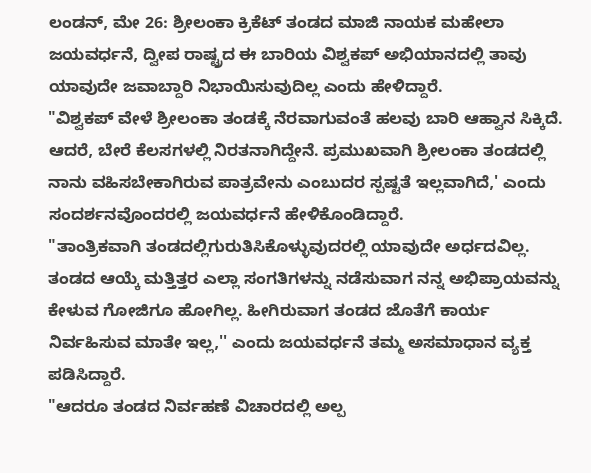ಲಂಡನ್, ಮೇ 26: ಶ್ರೀಲಂಕಾ ಕ್ರಿಕೆಟ್ ತಂಡದ ಮಾಜಿ ನಾಯಕ ಮಹೇಲಾ ಜಯವರ್ಧನೆ, ದ್ವೀಪ ರಾಷ್ಟ್ರದ ಈ ಬಾರಿಯ ವಿಶ್ವಕಪ್ ಅಭಿಯಾನದಲ್ಲಿ ತಾವು ಯಾವುದೇ ಜವಾಬ್ದಾರಿ ನಿಭಾಯಿಸುವುದಿಲ್ಲ ಎಂದು ಹೇಳಿದ್ದಾರೆ.
"ವಿಶ್ವಕಪ್ ವೇಳೆ ಶ್ರೀಲಂಕಾ ತಂಡಕ್ಕೆ ನೆರವಾಗುವಂತೆ ಹಲವು ಬಾರಿ ಆಹ್ವಾನ ಸಿಕ್ಕಿದೆ. ಆದರೆ, ಬೇರೆ ಕೆಲಸಗಳಲ್ಲಿ ನಿರತನಾಗಿದ್ದೇನೆ. ಪ್ರಮುಖವಾಗಿ ಶ್ರೀಲಂಕಾ ತಂಡದಲ್ಲಿ ನಾನು ವಹಿಸಬೇಕಾಗಿರುವ ಪಾತ್ರವೇನು ಎಂಬುದರ ಸ್ಪಷ್ಟತೆ ಇಲ್ಲವಾಗಿದೆ,' ಎಂದು ಸಂದರ್ಶನವೊಂದರಲ್ಲಿ ಜಯವರ್ಧನೆ ಹೇಳಿಕೊಂಡಿದ್ದಾರೆ.
"ತಾಂತ್ರಿಕವಾಗಿ ತಂಡದಲ್ಲಿಗುರುತಿಸಿಕೊಳ್ಳುವುದರಲ್ಲಿ ಯಾವುದೇ ಅರ್ಧದವಿಲ್ಲ. ತಂಡದ ಆಯ್ಕೆ ಮತ್ತಿತ್ತರ ಎಲ್ಲಾ ಸಂಗತಿಗಳನ್ನು ನಡೆಸುವಾಗ ನನ್ನ ಅಭಿಪ್ರಾಯವನ್ನು ಕೇಳುವ ಗೋಜಿಗೂ ಹೋಗಿಲ್ಲ. ಹೀಗಿರುವಾಗ ತಂಡದ ಜೊತೆಗೆ ಕಾರ್ಯ ನಿರ್ವಹಿಸುವ ಮಾತೇ ಇಲ್ಲ,'' ಎಂದು ಜಯವರ್ಧನೆ ತಮ್ಮ ಅಸಮಾಧಾನ ವ್ಯಕ್ತ ಪಡಿಸಿದ್ದಾರೆ.
"ಆದರೂ ತಂಡದ ನಿರ್ವಹಣೆ ವಿಚಾರದಲ್ಲಿ ಅಲ್ಪ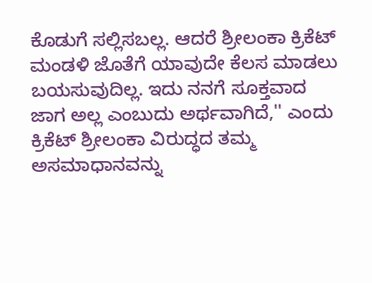ಕೊಡುಗೆ ಸಲ್ಲಿಸಬಲ್ಲ. ಆದರೆ ಶ್ರೀಲಂಕಾ ಕ್ರಿಕೆಟ್ ಮಂಡಳಿ ಜೊತೆಗೆ ಯಾವುದೇ ಕೆಲಸ ಮಾಡಲು ಬಯಸುವುದಿಲ್ಲ. ಇದು ನನಗೆ ಸೂಕ್ತವಾದ ಜಾಗ ಅಲ್ಲ ಎಂಬುದು ಅರ್ಥವಾಗಿದೆ,'' ಎಂದು ಕ್ರಿಕೆಟ್ ಶ್ರೀಲಂಕಾ ವಿರುದ್ಧದ ತಮ್ಮ ಅಸಮಾಧಾನವನ್ನು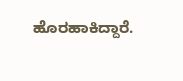ಹೊರಹಾಕಿದ್ದಾರೆ.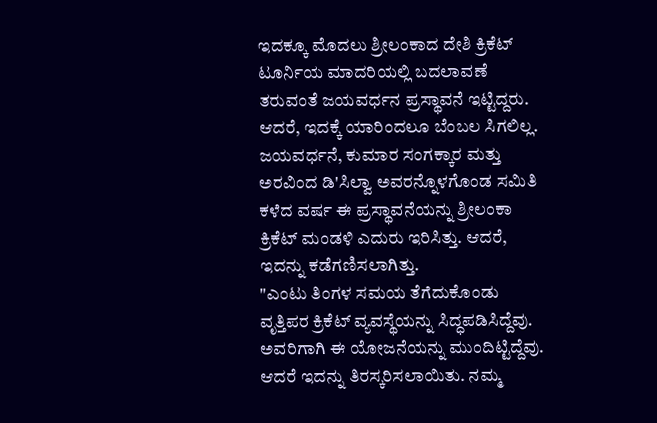ಇದಕ್ಕೂ ಮೊದಲು ಶ್ರೀಲಂಕಾದ ದೇಶಿ ಕ್ರಿಕೆಟ್ ಟೂರ್ನಿಯ ಮಾದರಿಯಲ್ಲಿ ಬದಲಾವಣೆ ತರುವಂತೆ ಜಯವರ್ಧನ ಪ್ರಸ್ಥಾವನೆ ಇಟ್ಟಿದ್ದರು. ಆದರೆ, ಇದಕ್ಕೆ ಯಾರಿಂದಲೂ ಬೆಂಬಲ ಸಿಗಲಿಲ್ಲ. ಜಯವರ್ಧನೆ, ಕುಮಾರ ಸಂಗಕ್ಕಾರ ಮತ್ತು ಅರವಿಂದ ಡಿ'ಸಿಲ್ವಾ ಅವರನ್ನೊಳಗೊಂಡ ಸಮಿತಿ ಕಳೆದ ವರ್ಷ ಈ ಪ್ರಸ್ಥಾವನೆಯನ್ನು ಶ್ರೀಲಂಕಾ ಕ್ರಿಕೆಟ್ ಮಂಡಳಿ ಎದುರು ಇರಿಸಿತ್ತು. ಆದರೆ, ಇದನ್ನು ಕಡೆಗಣಿಸಲಾಗಿತ್ತು.
"ಎಂಟು ತಿಂಗಳ ಸಮಯ ತೆಗೆದುಕೊಂಡು ವೃತ್ತಿಪರ ಕ್ರಿಕೆಟ್ ವ್ಯವಸ್ಥೆಯನ್ನು ಸಿದ್ಧಪಡಿಸಿದ್ದೆವು. ಅವರಿಗಾಗಿ ಈ ಯೋಜನೆಯನ್ನು ಮುಂದಿಟ್ಟಿದ್ದೆವು. ಆದರೆ ಇದನ್ನು ತಿರಸ್ಕರಿಸಲಾಯಿತು. ನಮ್ಮ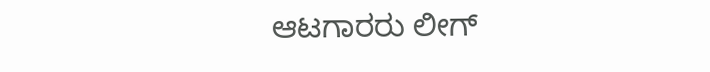ಆಟಗಾರರು ಲೀಗ್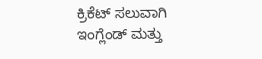ಕ್ರಿಕೆಟ್ ಸಲುವಾಗಿ ಇಂಗ್ಲೆಂಡ್ ಮತ್ತು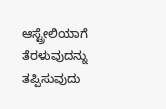ಆಸ್ಟ್ರೇಲಿಯಾಗೆ ತೆರಳುವುದನ್ನು ತಪ್ಪಿಸುವುದು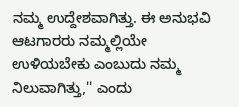ನಮ್ಮ ಉದ್ದೇಶವಾಗಿತ್ತು. ಈ ಅನುಭವಿ ಆಟಗಾರರು ನಮ್ಮಲ್ಲಿಯೇ ಉಳಿಯಬೇಕು ಎಂಬುದು ನಮ್ಮ ನಿಲುವಾಗಿತ್ತು,'' ಎಂದು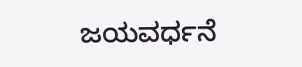ಜಯವರ್ಧನೆ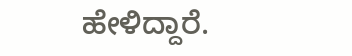ಹೇಳಿದ್ದಾರೆ.